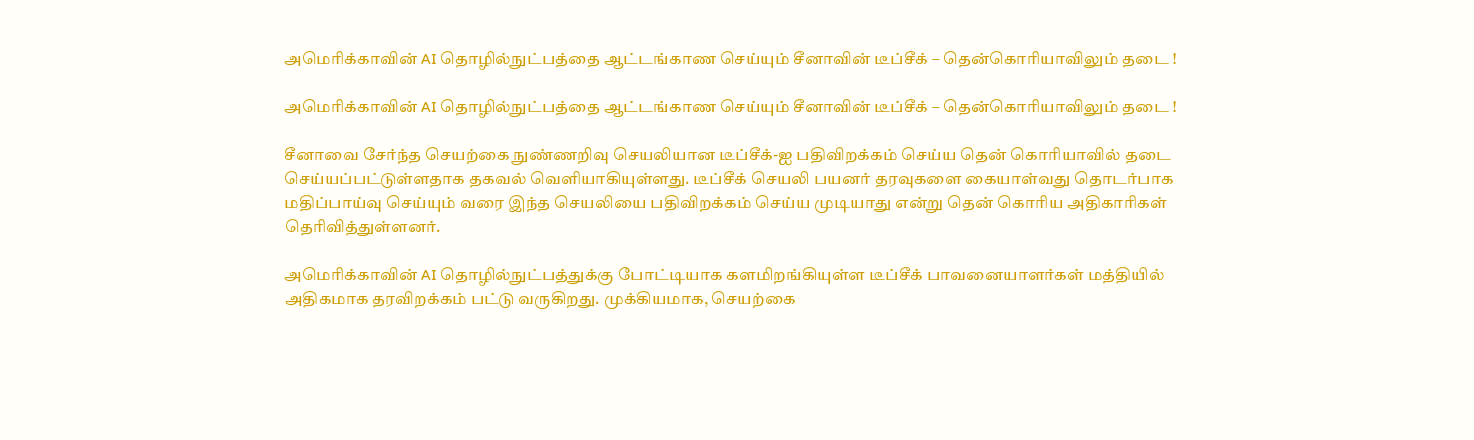அமெரிக்காவின் AI தொழில்நுட்பத்தை ஆட்டங்காண செய்யும் சீனாவின் டீப்சீக் – தென்கொரியாவிலும் தடை !

அமெரிக்காவின் AI தொழில்நுட்பத்தை ஆட்டங்காண செய்யும் சீனாவின் டீப்சீக் – தென்கொரியாவிலும் தடை !

சீனாவை சேர்ந்த செயற்கை நுண்ணறிவு செயலியான டீப்சீக்-ஐ பதிவிறக்கம் செய்ய தென் கொரியாவில் தடை செய்யப்பட்டுள்ளதாக தகவல் வெளியாகியுள்ளது. டீப்சீக் செயலி பயனர் தரவுகளை கையாள்வது தொடர்பாக மதிப்பாய்வு செய்யும் வரை இந்த செயலியை பதிவிறக்கம் செய்ய முடியாது என்று தென் கொரிய அதிகாரிகள் தெரிவித்துள்ளனர்.

அமெரிக்காவின் AI தொழில்நுட்பத்துக்கு போட்டியாக களமிறங்கியுள்ள டீப்சீக் பாவனையாளர்கள் மத்தியில் அதிகமாக தரவிறக்கம் பட்டு வருகிறது. முக்கியமாக, செயற்கை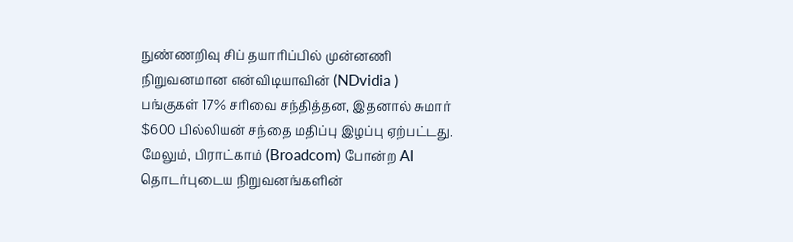நுண்ணறிவு சிப் தயாரிப்பில் முன்னணி நிறுவனமான என்விடியாவின் (NDvidia ) பங்குகள் 17% சரிவை சந்தித்தன, இதனால் சுமார் $600 பில்லியன் சந்தை மதிப்பு இழப்பு ஏற்பட்டது. மேலும், பிராட்காம் (Broadcom) போன்ற AI தொடர்புடைய நிறுவனங்களின்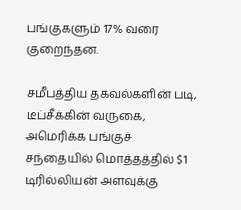பங்குகளும் 17% வரை குறைந்தன.

சமீபத்திய தகவல்களின் படி, டீப்சீக்கின் வருகை, அமெரிக்க பங்குச் சந்தையில் மொத்தத்தில் $1 டிரில்லியன் அளவுக்கு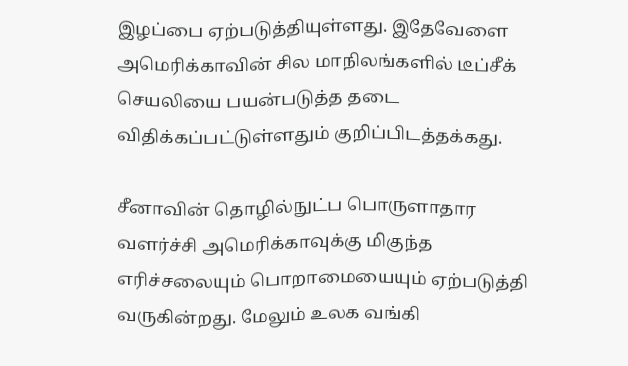இழப்பை ஏற்படுத்தியுள்ளது. இதேவேளை அமெரிக்காவின் சில மாநிலங்களில் டீப்சீக் செயலியை பயன்படுத்த தடை விதிக்கப்பட்டுள்ளதும் குறிப்பிடத்தக்கது.

சீனாவின் தொழில்நுட்ப பொருளாதார வளர்ச்சி அமெரிக்காவுக்கு மிகுந்த எரிச்சலையும் பொறாமையையும் ஏற்படுத்தி வருகின்றது. மேலும் உலக வங்கி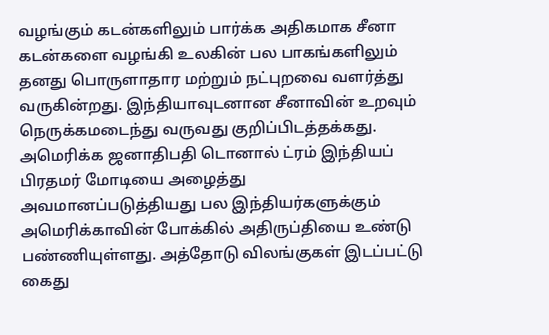வழங்கும் கடன்களிலும் பார்க்க அதிகமாக சீனா கடன்களை வழங்கி உலகின் பல பாகங்களிலும் தனது பொருளாதார மற்றும் நட்புறவை வளர்த்து வருகின்றது. இந்தியாவுடனான சீனாவின் உறவும் நெருக்கமடைந்து வருவது குறிப்பிடத்தக்கது. அமெரிக்க ஜனாதிபதி டொனால் ட்ரம் இந்தியப் பிரதமர் மோடியை அழைத்து அவமானப்படுத்தியது பல இந்தியர்களுக்கும் அமெரிக்காவின் போக்கில் அதிருப்தியை உண்டு பண்ணியுள்ளது. அத்தோடு விலங்குகள் இடப்பட்டு கைது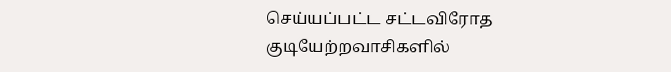செய்யப்பட்ட சட்டவிரோத குடியேற்றவாசிகளில்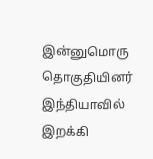இன்னுமொரு தொகுதியினர் இந்தியாவில் இறக்கி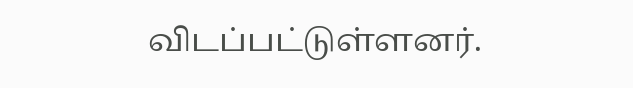விடப்பட்டுள்ளனர்.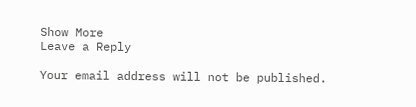Show More
Leave a Reply

Your email address will not be published.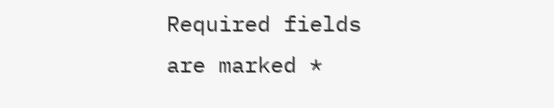Required fields are marked *